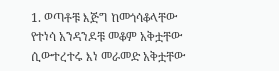1. ወጣቶቹ እጅግ ከመጎሳቆላቸው የተነሳ አንዳንዶቹ መቆም አቅቷቸው ሲውተረተሩ እነ መራመድ አቅቷቸው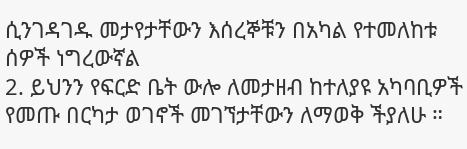ሲንገዳገዱ መታየታቸውን እሰረኞቹን በአካል የተመለከቱ ሰዎች ነግረውኛል
2. ይህንን የፍርድ ቤት ውሎ ለመታዘብ ከተለያዩ አካባቢዎች የመጡ በርካታ ወገኖች መገኘታቸውን ለማወቅ ችያለሁ ።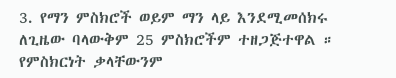3. የማን ምስክሮች ወይም ማን ላይ እንደሚመሰክሩ ለጊዜው ባላውቅም 25 ምስክሮችም ተዘጋጅተዋል ። የምስክርነት ቃላቸውንም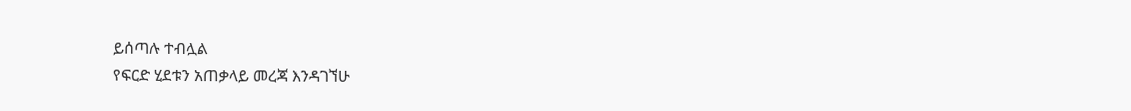ይሰጣሉ ተብሏል
የፍርድ ሂደቱን አጠቃላይ መረጃ እንዳገኘሁ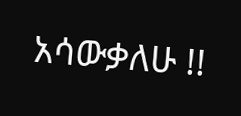አሳውቃለሁ !!